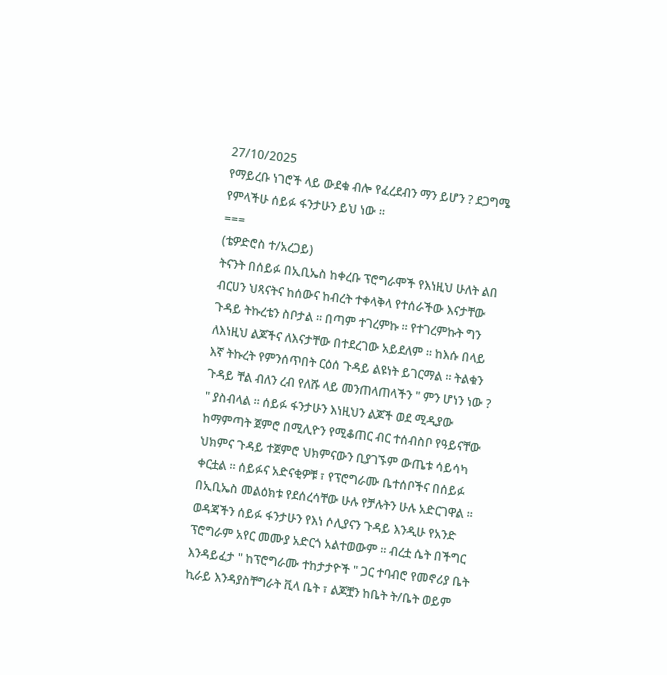27/10/2025
የማይረቡ ነገሮች ላይ ውደቁ ብሎ የፈረደብን ማን ይሆን ? ደጋግሜ የምላችሁ ሰይፉ ፋንታሁን ይህ ነው ።
===
(ቴዎድሮስ ተ/አረጋይ)
ትናንት በሰይፉ በኢቢኤስ ከቀረቡ ፕሮግራሞች የእነዚህ ሁለት ልበ ብርሀን ህጻናትና ከሰውና ከብረት ተቀላቅላ የተሰራችው እናታቸው ጉዳይ ትኩረቴን ስቦታል ። በጣም ተገረምኩ ። የተገረምኩት ግን ለእነዚህ ልጆችና ለእናታቸው በተደረገው አይደለም ። ከእሱ በላይ እኛ ትኩረት የምንሰጥበት ርዕሰ ጉዳይ ልዩነት ይገርማል ። ትልቁን ጉዳይ ቸል ብለን ረብ የለሹ ላይ መንጠላጠላችን " ምን ሆነን ነው ? " ያስብላል ። ሰይፉ ፋንታሁን እነዚህን ልጆች ወደ ሚዲያው ከማምጣት ጀምሮ በሚሊዮን የሚቆጠር ብር ተሰብስቦ የዓይናቸው ህክምና ጉዳይ ተጀምሮ ህክምናውን ቢያገኙም ውጤቱ ሳይሳካ ቀርቷል ። ሰይፉና አድናቂዎቹ ፣ የፕሮግራሙ ቤተሰቦችና በሰይፉ በኢቢኤስ መልዕክቱ የደሰረሳቸው ሁሉ የቻሉትን ሁሉ አድርገዋል ።
ወዳጃችን ሰይፉ ፋንታሁን የእነ ሶሊያናን ጉዳይ እንዲሁ የአንድ ፕሮግራም አየር መሙያ አድርጎ አልተወውም ። ብረቷ ሴት በችግር እንዳይፈታ " ከፕሮግራሙ ተከታታዮች " ጋር ተባብሮ የመኖሪያ ቤት ኪራይ እንዳያስቸግራት ቪላ ቤት ፣ ልጆቿን ከቤት ት/ቤት ወይም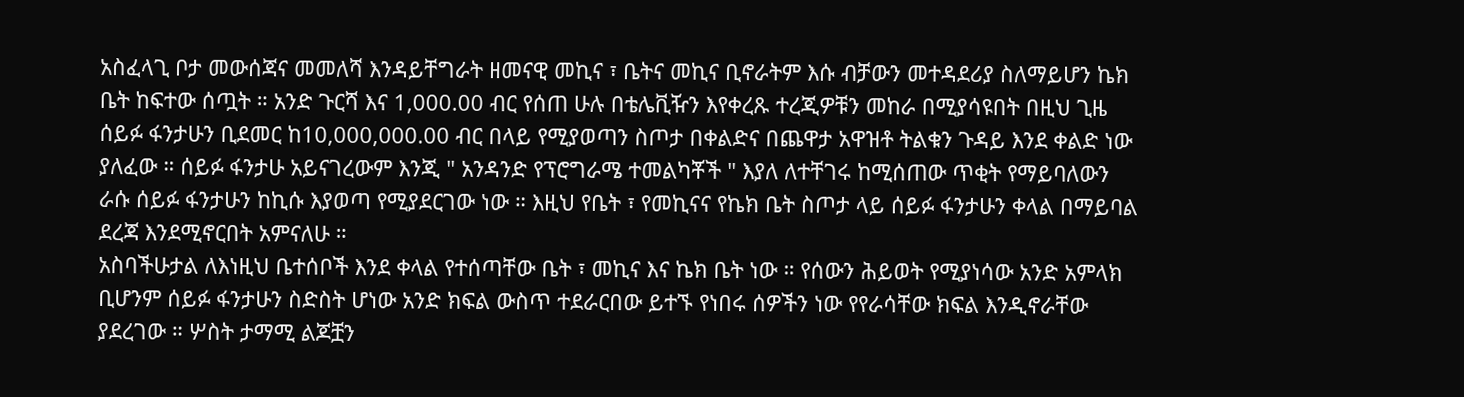አስፈላጊ ቦታ መውሰጃና መመለሻ እንዳይቸግራት ዘመናዊ መኪና ፣ ቤትና መኪና ቢኖራትም እሱ ብቻውን መተዳደሪያ ስለማይሆን ኬክ ቤት ከፍተው ሰጧት ። አንድ ጉርሻ እና 1,000.00 ብር የሰጠ ሁሉ በቴሌቪዥን እየቀረጹ ተረጂዎቹን መከራ በሚያሳዩበት በዚህ ጊዜ ሰይፉ ፋንታሁን ቢደመር ከ10,000,000.00 ብር በላይ የሚያወጣን ስጦታ በቀልድና በጨዋታ አዋዝቶ ትልቁን ጉዳይ እንደ ቀልድ ነው ያለፈው ። ሰይፉ ፋንታሁ አይናገረውም እንጂ " አንዳንድ የፕሮግራሜ ተመልካቾች " እያለ ለተቸገሩ ከሚሰጠው ጥቂት የማይባለውን ራሱ ሰይፉ ፋንታሁን ከኪሱ እያወጣ የሚያደርገው ነው ። እዚህ የቤት ፣ የመኪናና የኬክ ቤት ስጦታ ላይ ሰይፉ ፋንታሁን ቀላል በማይባል ደረጃ እንደሚኖርበት አምናለሁ ።
አስባችሁታል ለእነዚህ ቤተሰቦች እንደ ቀላል የተሰጣቸው ቤት ፣ መኪና እና ኬክ ቤት ነው ። የሰውን ሕይወት የሚያነሳው አንድ አምላክ ቢሆንም ሰይፉ ፋንታሁን ስድስት ሆነው አንድ ክፍል ውስጥ ተደራርበው ይተኙ የነበሩ ሰዎችን ነው የየራሳቸው ክፍል እንዲኖራቸው ያደረገው ። ሦስት ታማሚ ልጆቿን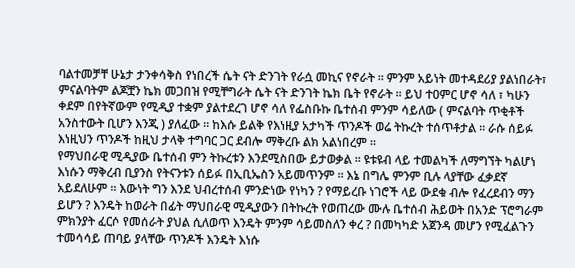ባልተመቻቸ ሁኔታ ታንቀሳቅስ የነበረች ሴት ናት ድንገት የራሷ መኪና የኖራት ። ምንም አይነት መተዳደሪያ ያልነበራት፣ ምናልባትም ልጆቿን ኬክ መጋበዝ የሚቸግራት ሴት ናት ድንገት ኬክ ቤት የኖራት ። ይህ ተዐምር ሆኖ ሳለ ፣ ካሁን ቀደም በየትኛውም የሚዲያ ተቋም ያልተደረገ ሆኖ ሳለ የፌስቡኩ ቤተሰብ ምንም ሳይለው ( ምናልባት ጥቂቶች አንስተውት ቢሆን እንጂ ) ያለፈው ። ከእሱ ይልቅ የእነዚያ አታካች ጥንዶች ወሬ ትኩረት ተሰጥቶታል ። ራሱ ሰይፉ እነዚህን ጥንዶች ከዚህ ታላቅ ተግባር ጋር ደብሎ ማቅረቡ ልክ አልነበረም ።
የማህበራዊ ሚዲያው ቤተሰብ ምን ትኩረቱን እንደሚስበው ይታወቃል ። ዩቱዩብ ላይ ተመልካች ለማግኘት ካልሆነ እነሱን ማቅረብ ቢያንስ የትናንቱን ሰይፉ በኢቢኤስን አይመጥንም ። እኔ በግሌ ምንም ቢሉ ላያቸው ፈቃደኛ አይደለሁም ። እውነት ግን እንደ ህብረተሰብ ምንድነው የነካን ? የማይረቡ ነገሮች ላይ ውደቁ ብሎ የፈረደብን ማን ይሆን ? እንዴት ከወራት በፊት ማህበራዊ ሚዲያውን በትኩረት የወጠረው ሙሉ ቤተሰብ ሕይወት በአንድ ፕሮግራም ምክንያት ፈርሶ የመሰራት ያህል ሲለወጥ እንዴት ምንም ሳይመስለን ቀረ ? በመካካድ አጀንዳ መሆን የሚፈልጉን ተመሳሳይ ጠባይ ያላቸው ጥንዶች እንዴት እነሱ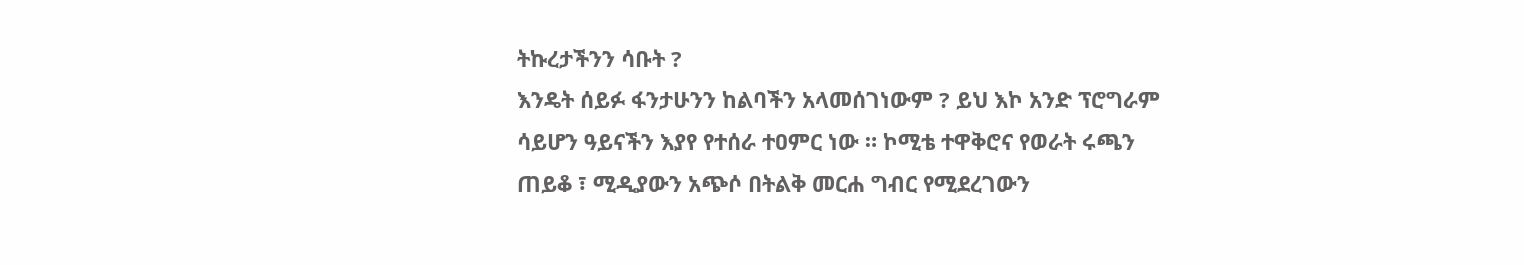ትኩረታችንን ሳቡት ?
እንዴት ሰይፉ ፋንታሁንን ከልባችን አላመሰገነውም ? ይህ እኮ አንድ ፕሮግራም ሳይሆን ዓይናችን እያየ የተሰራ ተዐምር ነው ። ኮሚቴ ተዋቅሮና የወራት ሩጫን ጠይቆ ፣ ሚዲያውን አጭሶ በትልቅ መርሐ ግብር የሚደረገውን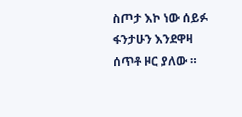ስጦታ እኮ ነው ሰይፉ ፋንታሁን እንደዋዛ ሰጥቶ ዞር ያለው ።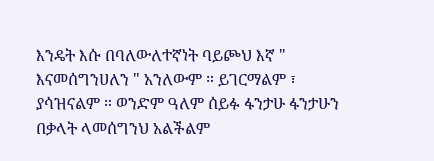እንዴት እሱ በባለውለተኛነት ባይጮህ እኛ " እናመሰግንሀለን " አንለውም ። ይገርማልም ፣ ያሳዝናልም ። ወንድም ዓለም ሰይፉ ፋንታሁ ፋንታሁን በቃላት ላመሰግንህ አልችልም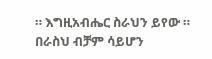። እግዚአብሔር ስራህን ይየው ። በራስህ ብቻም ሳይሆን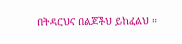በትዳርህና በልጆችህ ይከፈልህ ።